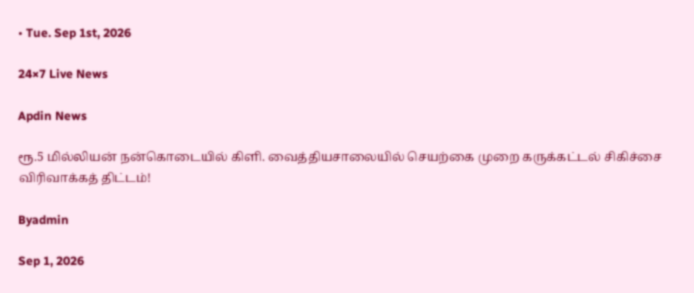• Tue. Sep 1st, 2026

24×7 Live News

Apdin News

ரூ.5 மில்லியன் நன்கொடையில் கிளி. வைத்தியசாலையில் செயற்கை முறை கருக்கட்டல் சிகிச்சை விரிவாக்கத் திட்டம்!

Byadmin

Sep 1, 2026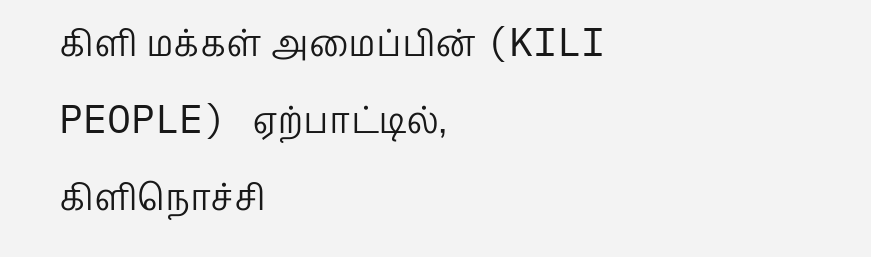கிளி மக்கள் அமைப்பின் (KILI PEOPLE) ஏற்பாட்டில், கிளிநொச்சி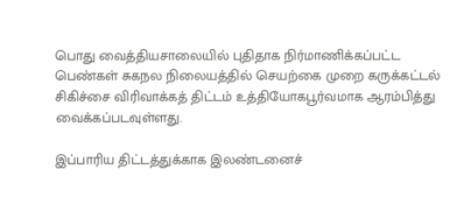பொது வைத்தியசாலையில் புதிதாக நிர்மாணிக்கப்பட்ட பெண்கள் சுகநல நிலையத்தில் செயற்கை முறை கருக்கட்டல் சிகிச்சை விரிவாக்கத் திட்டம் உத்தியோகபூர்வமாக ஆரம்பித்து வைக்கப்படவுள்ளது.

இப்பாரிய திட்டத்துக்காக இலண்டனைச்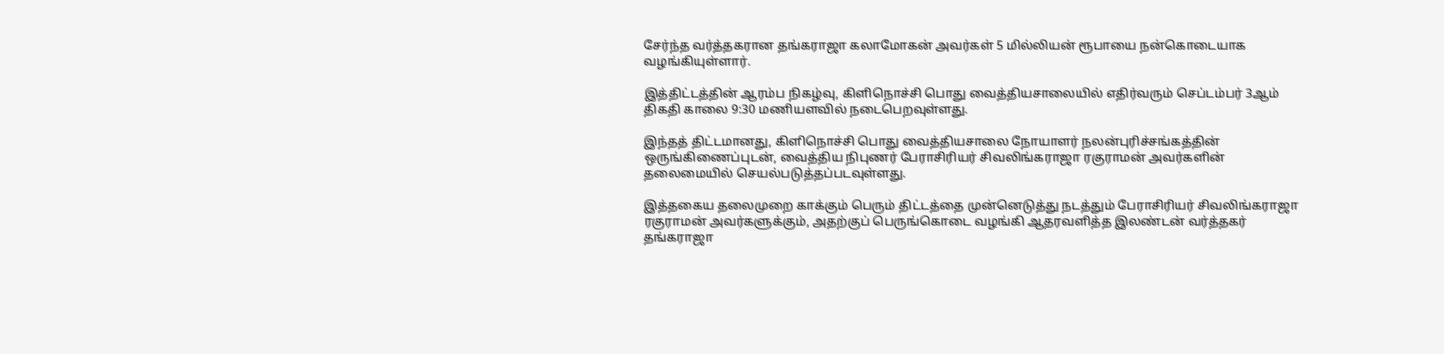சேர்ந்த வர்த்தகரான தங்கராஜா கலாமோகன் அவர்கள் 5 மில்லியன் ரூபாயை நன்கொடையாக வழங்கியுள்ளார்.

இத்திட்டத்தின் ஆரம்ப நிகழ்வு, கிளிநொச்சி பொது வைத்தியசாலையில் எதிர்வரும் செப்டம்பர் 3ஆம் திகதி காலை 9:30 மணியளவில் நடைபெறவுள்ளது.

இந்தத் திட்டமானது, கிளிநொச்சி பொது வைத்தியசாலை நோயாளர் நலன்புரிச்சங்கத்தின் ஒருங்கிணைப்புடன், வைத்திய நிபுணர் பேராசிரியர் சிவலிங்கராஜா ரகுராமன் அவர்களின் தலைமையில் செயல்படுத்தப்படவுள்ளது.

இத்தகைய தலைமுறை காக்கும் பெரும் திட்டத்தை முன்னெடுத்து நடத்தும் பேராசிரியர் சிவலிங்கராஜா ரகுராமன் அவர்களுக்கும், அதற்குப் பெருங்கொடை வழங்கி ஆதரவளித்த இலண்டன் வர்த்தகர் தங்கராஜா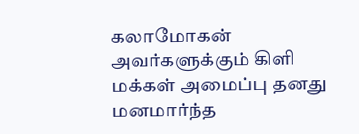கலாமோகன் அவர்களுக்கும் கிளி மக்கள் அமைப்பு தனது மனமார்ந்த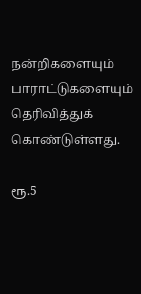நன்றிகளையும் பாராட்டுகளையும் தெரிவித்துக் கொண்டுள்ளது.

ரூ.5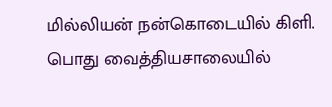மில்லியன் நன்கொடையில் கிளி. பொது வைத்தியசாலையில்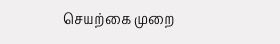செயற்கை முறை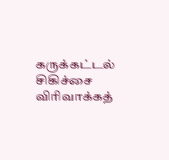கருக்கட்டல் சிகிச்சை விரிவாக்கத்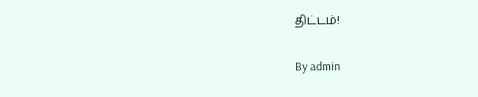திட்டம்!

By admin